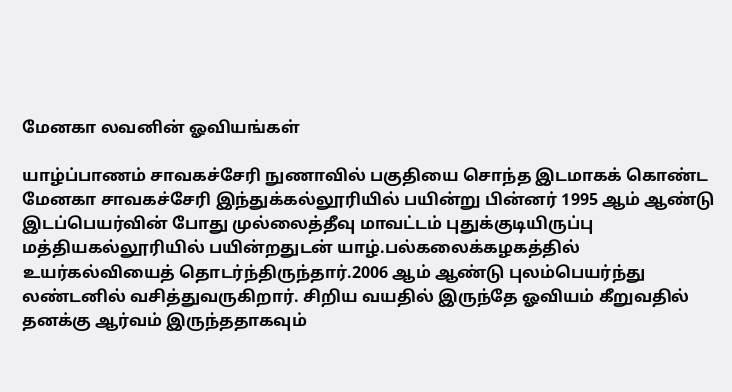மேனகா லவனின் ஓவியங்கள்

யாழ்ப்பாணம் சாவகச்சேரி நுணாவில் பகுதியை சொந்த இடமாகக் கொண்ட மேனகா சாவகச்சேரி இந்துக்கல்லூரியில் பயின்று பின்னர் 1995 ஆம் ஆண்டு இடப்பெயர்வின் போது முல்லைத்தீவு மாவட்டம் புதுக்குடியிருப்பு மத்தியகல்லூரியில் பயின்றதுடன் யாழ்.பல்கலைக்கழகத்தில் உயர்கல்வியைத் தொடர்ந்திருந்தார்.2006 ஆம் ஆண்டு புலம்பெயர்ந்து லண்டனில் வசித்துவருகிறார். சிறிய வயதில் இருந்தே ஓவியம் கீறுவதில் தனக்கு ஆர்வம் இருந்ததாகவும்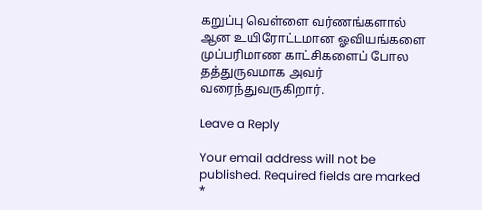கறுப்பு வெள்ளை வர்ணங்களால் ஆன உயிரோட்டமான ஓவியங்களை முப்பரிமாண காட்சிகளைப் போல தத்துருவமாக அவர் வரைந்துவருகிறார்.

Leave a Reply

Your email address will not be published. Required fields are marked *